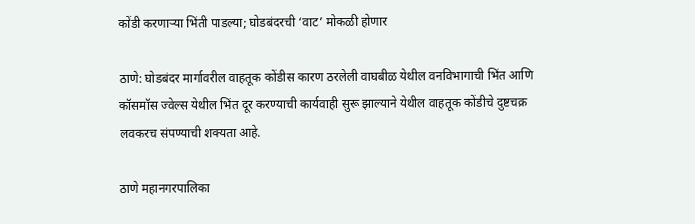कोंडी करणाऱ्या भिंती पाडल्या; घोडबंदरची ‘वाट’ मोकळी होणार

ठाणे: घोडबंदर मार्गावरील वाहतूक कोंडीस कारण ठरलेली वाघबीळ येथील वनविभागाची भिंत आणि कॉसमॉस ज्वेल्स येथील भिंत दूर करण्याची कार्यवाही सुरू झाल्याने येथील वाहतूक कोंडीचे दुष्टचक्र लवकरच संपण्याची शक्यता आहे.

ठाणे महानगरपालिका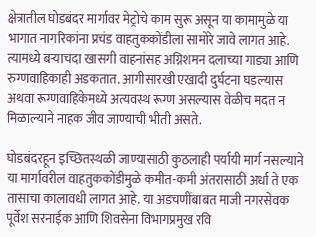क्षेत्रातील घोडबंदर मार्गावर मेट्रोचे काम सुरू असून या कामामुळे या भागात नागरिकांना प्रचंड वाहतुककोंडीला सामोरे जावे लागत आहे. त्यामध्ये बऱ्याचदा खासगी वाहनांसह अग्निशमन दलाच्या गाड्या आणि रुग्णवाहिकाही अडकतात. आगीसारखी एखादी दुर्घटना घडल्यास अथवा रूग्णवाहिकेमध्ये अत्यवस्थ रूग्ण असल्यास वेळीच मदत न मिळाल्याने नाहक जीव जाण्याची भीती असते.

घोडबंदरहून इच्छितस्थळी जाण्यासाठी कुठलाही पर्यायी मार्ग नसल्याने या मार्गावरील वाहतुककोंडीमुळे कमीत-कमी अंतरासाठी अर्धा ते एक तासाचा कालावधी लागत आहे. या अडचणींबाबत माजी नगरसेवक पूर्वेश सरनाईक आणि शिवसेना विभागप्रमुख रवि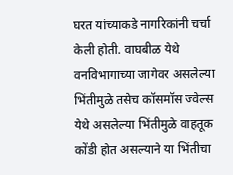घरत यांच्याकडे नागरिकांनी चर्चा केली होती. वाघबीळ येथे वनविभागाच्या जागेवर असलेल्या भिंतीमुळे तसेच कॉसमॉस ज्वेल्स येथे असलेल्या भिंतीमुळे वाहतूक कोंडी होत असल्याने या भिंतीचा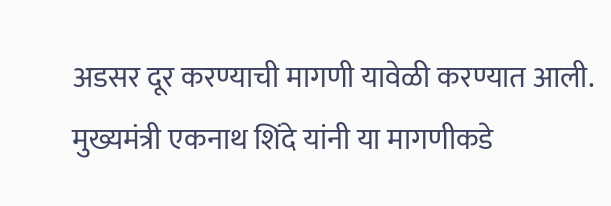अडसर दूर करण्याची मागणी यावेळी करण्यात आली. मुख्यमंत्री एकनाथ शिंदे यांनी या मागणीकडे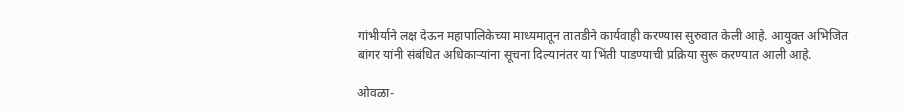गांभीर्याने लक्ष देऊन महापालिकेच्या माध्यमातून तातडीने कार्यवाही करण्यास सुरुवात केली आहे. आयुक्त अभिजित बांगर यांनी संबंधित अधिकाऱ्यांना सूचना दिल्यानंतर या भिंती पाडण्याची प्रक्रिया सुरू करण्यात आली आहे.

ओवळा-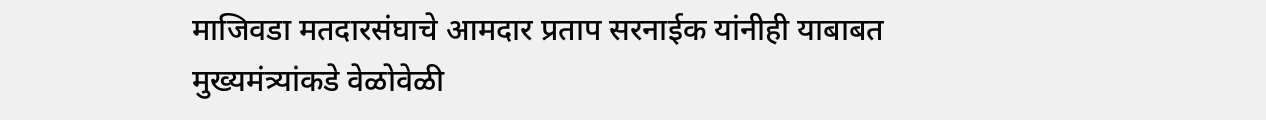माजिवडा मतदारसंघाचे आमदार प्रताप सरनाईक यांनीही याबाबत मुख्यमंत्र्यांकडे वेळोवेळी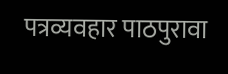पत्रव्यवहार पाठपुरावा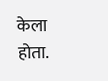केला होता.